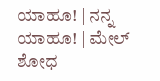ಯಾಹೂ! | ನನ್ನ ಯಾಹೂ! | ಮೇಲ್
ಶೋಧ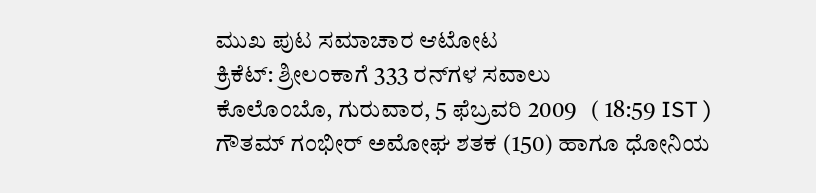ಮುಖ ಪುಟ ಸಮಾಚಾರ ಆಟೋಟ
ಕ್ರಿಕೆಟ್: ಶ್ರೀಲಂಕಾಗೆ 333 ರನ್‌ಗಳ ಸವಾಲು
ಕೊಲೊಂಬೊ, ಗುರುವಾರ, 5 ಫೆಬ್ರವರಿ 2009   ( 18:59 IST )
ಗೌತಮ್ ಗಂಭೀರ್ ಅಮೋಘ ಶತಕ (150) ಹಾಗೂ ಧೋನಿಯ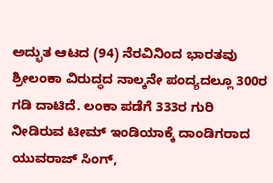ಅದ್ಭುತ ಆಟದ (94) ನೆರವಿನಿಂದ ಭಾರತವು ಶ್ರೀಲಂಕಾ ವಿರುದ್ಧದ ನಾಲ್ಕನೇ ಪಂದ್ಯದಲ್ಲೂ 300ರ ಗಡಿ ದಾಟಿದೆ. ಲಂಕಾ ಪಡೆಗೆ 333ರ ಗುರಿ ನೀಡಿರುವ ಟೀಮ್ ಇಂಡಿಯಾಕ್ಕೆ ದಾಂಡಿಗರಾದ ಯುವರಾಜ್ ಸಿಂಗ್,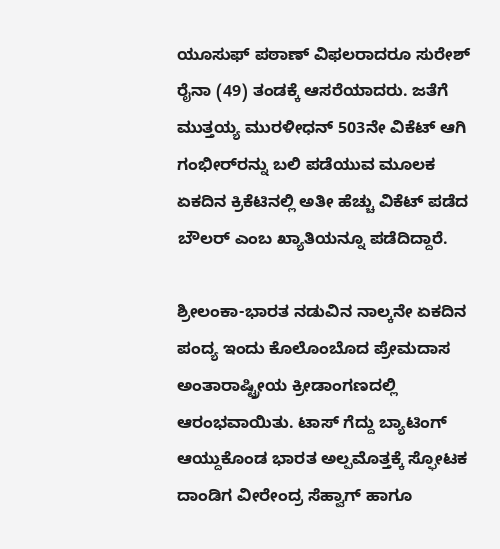ಯ‌ೂಸುಫ್ ಪಠಾಣ್ ವಿಫಲರಾದರೂ ಸುರೇಶ್ ರೈನಾ (49) ತಂಡಕ್ಕೆ ಆಸರೆಯಾದರು. ಜತೆಗೆ ಮುತ್ತಯ್ಯ ಮುರಳೀಧನ್ 503ನೇ ವಿಕೆಟ್ ಆಗಿ ಗಂಭೀರ್‌ರನ್ನು ಬಲಿ ಪಡೆಯುವ ಮ‌ೂಲಕ ಏಕದಿನ ಕ್ರಿಕೆಟಿನಲ್ಲಿ ಅತೀ ಹೆಚ್ಚು ವಿಕೆಟ್ ಪಡೆದ ಬೌಲರ್ ಎಂಬ ಖ್ಯಾತಿಯನ್ನೂ ಪಡೆದಿದ್ದಾರೆ.

ಶ್ರೀಲಂಕಾ-ಭಾರತ ನಡುವಿನ ನಾಲ್ಕನೇ ಏಕದಿನ ಪಂದ್ಯ ಇಂದು ಕೊಲೊಂಬೊದ ಪ್ರೇಮದಾಸ ಅಂತಾರಾಷ್ಟ್ರೀಯ ಕ್ರೀಡಾಂಗಣದಲ್ಲಿ ಆರಂಭವಾಯಿತು. ಟಾಸ್ ಗೆದ್ದು ಬ್ಯಾಟಿಂಗ್ ಆಯ್ದುಕೊಂಡ ಭಾರತ ಅಲ್ಪಮೊತ್ತಕ್ಕೆ ಸ್ಫೋಟಕ ದಾಂಡಿಗ ವೀರೇಂದ್ರ ಸೆಹ್ವಾಗ್‌ ಹಾಗೂ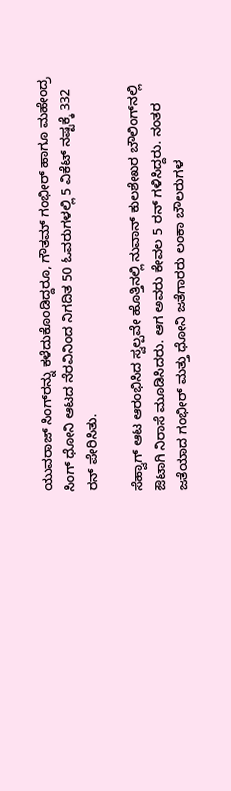ಯುವರಾಜ್ ಸಿಂಗ್‌ರನ್ನು ಕಳೆದುಕೊಂಡಿದ್ದರೂ, ಗೌತಮ್ ಗಂಭೀರ್ ಹಾಗೂ ಮಹೇಂದ್ರ ಸಿಂಗ್ ಧೋನಿ ಆಟದ ನೆರವಿನಿಂದ ನಿಗದಿತ 50 ಓವರುಗಳಲ್ಲಿ 5 ವಿಕೆಟ್ ನಷ್ಟಕ್ಕೆ 332 ರನ್ ಪೇರಿಸಿತು.

ಸೆಹ್ವಾಗ್ ಆಟ ಆರಂಭಿಸಿದ ಸ್ವಲ್ಪವೇ ಹೊತ್ತಿನಲ್ಲಿ ನುವಾನ್ ಕುಲಶೇಖರ ಬೌಲಿಂಗ್‌ನಲ್ಲಿ ಔಟಾಗಿ ನಿರಾಸೆ ಮ‌ೂಡಿಸಿದರು. ಆಗ ಅವರು ಕೇವಲ 5 ರನ್ ಗಳಿಸಿದ್ದರು. ನಂತರ ಜತೆಯಾದ ಗಂಭೀರ್ ಮತ್ತು ಧೋನಿ ಜತೆಗಾರರು ಲಂಕಾ ಬೌಲರುಗಳ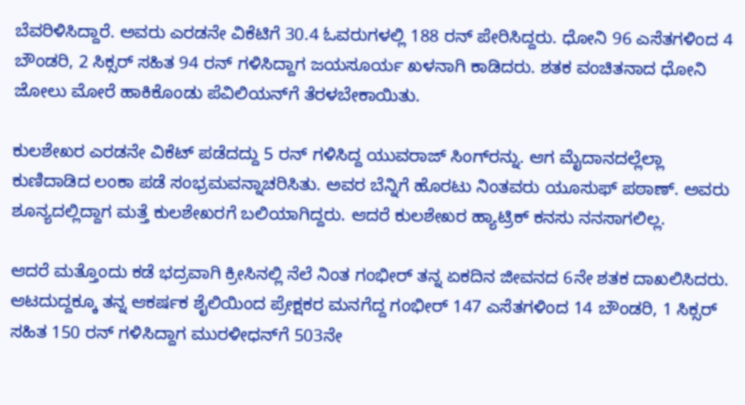ಬೆವರಿಳಿಸಿದ್ದಾರೆ. ಅವರು ಎರಡನೇ ವಿಕೆಟಿಗೆ 30.4 ಓವರುಗಳಲ್ಲಿ 188 ರನ್ ಪೇರಿಸಿದ್ದರು. ಧೋನಿ 96 ಎಸೆತಗಳಿಂದ 4 ಬೌಂಡರಿ, 2 ಸಿಕ್ಸರ್ ಸಹಿತ 94 ರನ್ ಗಳಿಸಿದ್ದಾಗ ಜಯಸೂರ್ಯ ಖಳನಾಗಿ ಕಾಡಿದರು. ಶತಕ ವಂಚಿತನಾದ ಧೋನಿ ಜೋಲು ಮೋರೆ ಹಾಕಿಕೊಂಡು ಪೆವಿಲಿಯನ್‌ಗೆ ತೆರಳಬೇಕಾಯಿತು.

ಕುಲಶೇಖರ ಎರಡನೇ ವಿಕೆಟ್ ಪಡೆದದ್ದು 5 ರನ್ ಗಳಿಸಿದ್ದ ಯುವರಾಜ್ ಸಿಂಗ್‌ರನ್ನು. ಆಗ ಮೈದಾನದಲ್ಲೆಲ್ಲಾ ಕುಣಿದಾಡಿದ ಲಂಕಾ ಪಡೆ ಸಂಭ್ರಮವನ್ನಾಚರಿಸಿತು. ಅವರ ಬೆನ್ನಿಗೆ ಹೊರಟು ನಿಂತವರು ಯ‌ೂಸುಫ್ ಪಠಾಣ್. ಅವರು ಶೂನ್ಯದಲ್ಲಿದ್ದಾಗ ಮತ್ತೆ ಕುಲಶೇಖರಗೆ ಬಲಿಯಾಗಿದ್ದರು. ಆದರೆ ಕುಲಶೇಖರ ಹ್ಯಾಟ್ರಿಕ್ ಕನಸು ನನಸಾಗಲಿಲ್ಲ.

ಆದರೆ ಮತ್ತೊಂದು ಕಡೆ ಭದ್ರವಾಗಿ ಕ್ರೀಸಿನಲ್ಲಿ ನೆಲೆ ನಿಂತ ಗಂಭೀರ್ ತನ್ನ ಏಕದಿನ ಜೀವನದ 6ನೇ ಶತಕ ದಾಖಲಿಸಿದರು. ಆಟದುದ್ದಕ್ಕೂ ತನ್ನ ಆಕರ್ಷಕ ಶೈಲಿಯಿಂದ ಪ್ರೇಕ್ಷಕರ ಮನಗೆದ್ದ ಗಂಭೀರ್ 147 ಎಸೆತಗಳಿಂದ 14 ಬೌಂಡರಿ, 1 ಸಿಕ್ಸರ್ ಸಹಿತ 150 ರನ್ ಗಳಿಸಿದ್ದಾಗ ಮುರಳೀಧನ್‌ಗೆ 503ನೇ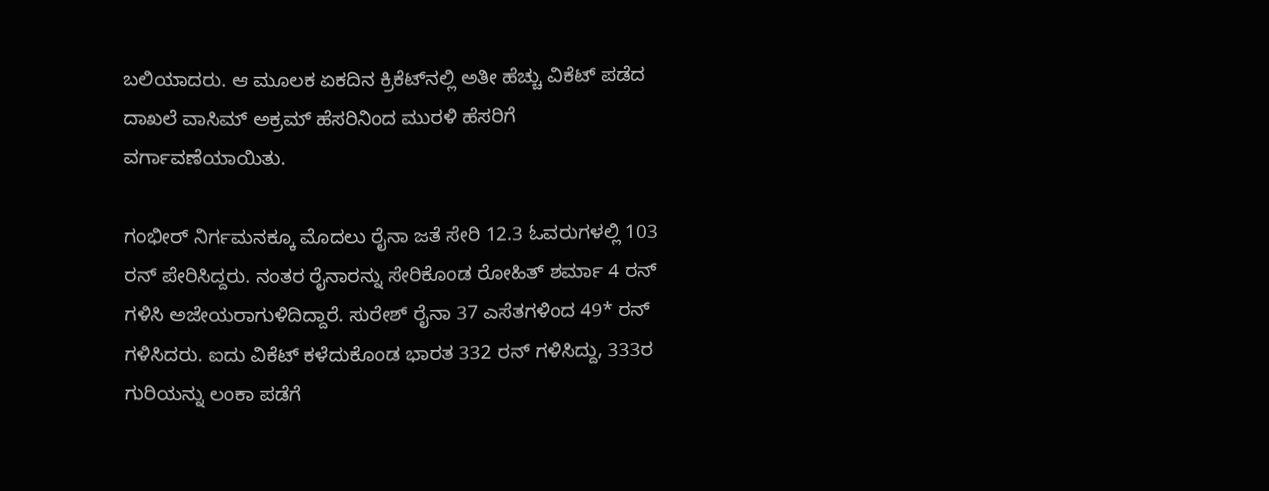ಬಲಿಯಾದರು. ಆ ಮ‌ೂಲಕ ಏಕದಿನ ಕ್ರಿಕೆಟ್‌ನಲ್ಲಿ ಅತೀ ಹೆಚ್ಚು ವಿಕೆಟ್ ಪಡೆದ ದಾಖಲೆ ವಾಸಿಮ್ ಅಕ್ರಮ್ ಹೆಸರಿನಿಂದ ಮುರಳಿ ಹೆಸರಿಗೆ ವರ್ಗಾವಣೆಯಾಯಿತು.

ಗಂಭೀರ್ ನಿರ್ಗಮನಕ್ಕೂ ಮೊದಲು ರೈನಾ ಜತೆ ಸೇರಿ 12.3 ಓವರುಗಳಲ್ಲಿ 103 ರನ್ ಪೇರಿಸಿದ್ದರು. ನಂತರ ರೈನಾರನ್ನು ಸೇರಿಕೊಂಡ ರೋಹಿತ್ ಶರ್ಮಾ 4 ರನ್ ಗಳಿಸಿ ಅಜೇಯರಾಗುಳಿದಿದ್ದಾರೆ. ಸುರೇಶ್ ರೈನಾ 37 ಎಸೆತಗಳಿಂದ 49* ರನ್ ಗಳಿಸಿದರು. ಐದು ವಿಕೆಟ್ ಕಳೆದುಕೊಂಡ ಭಾರತ 332 ರನ್ ಗಳಿಸಿದ್ದು, 333ರ ಗುರಿಯನ್ನು ಲಂಕಾ ಪಡೆಗೆ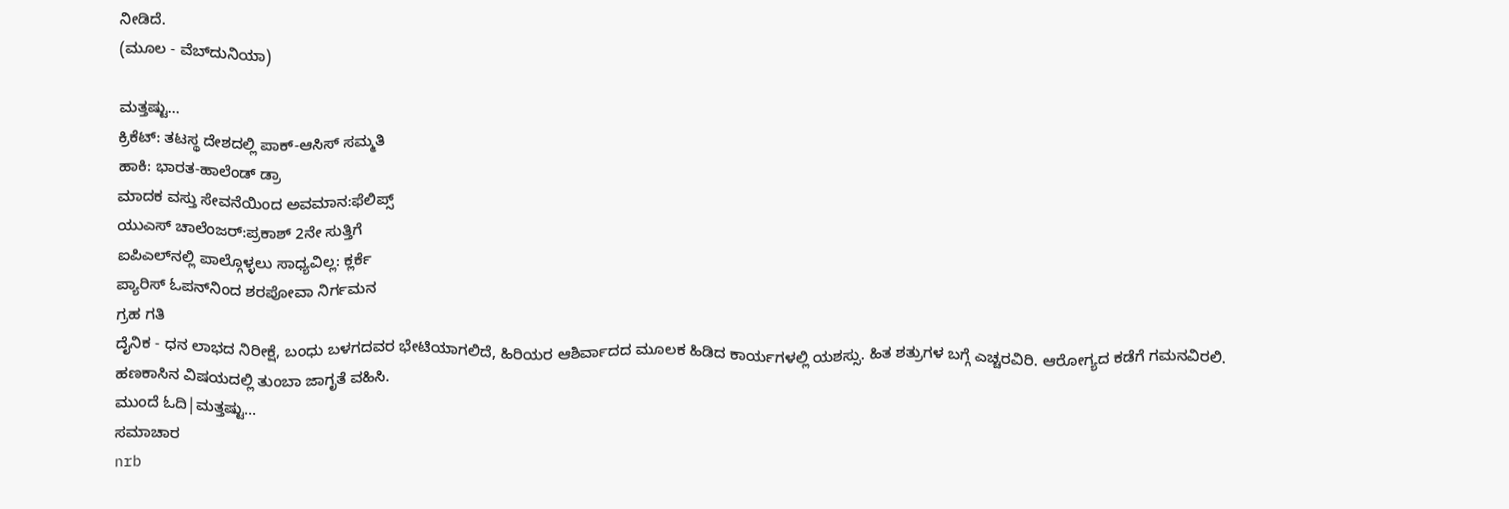ನೀಡಿದೆ.
(ಮೂಲ - ವೆಬ್‌ದುನಿಯಾ)

ಮತ್ತಷ್ಟು...
ಕ್ರಿಕೆಟ್: ತಟಸ್ಥ ದೇಶದಲ್ಲಿ ಪಾಕ್-ಆಸಿಸ್ ಸಮ್ಮತಿ
ಹಾಕಿ: ಭಾರತ-ಹಾಲೆಂಡ್ ಡ್ರಾ
ಮಾದಕ ವಸ್ತು ಸೇವನೆಯಿಂದ ಅವಮಾನ:ಫೆಲಿಪ್ಸ್
ಯುಎಸ್ ಚಾಲೆಂಜರ್‌:ಪ್ರಕಾಶ್ 2ನೇ ಸುತ್ತಿಗೆ
ಐಪಿಎಲ್‌ನಲ್ಲಿ ಪಾಲ್ಗೊಳ್ಳಲು ಸಾಧ್ಯವಿಲ್ಲ: ಕ್ಲರ್ಕೆ
ಪ್ಯಾರಿಸ್ ಓಪನ್‌ನಿಂದ ಶರಪೋವಾ ನಿರ್ಗಮನ
ಗ್ರಹ ಗತಿ
ದೈನಿಕ - ಧನ ಲಾಭದ ನಿರೀಕ್ಷೆ, ಬಂಧು ಬಳಗದವರ ಭೇಟಿಯಾಗಲಿದೆ, ಹಿರಿಯರ ಆಶಿರ್ವಾದದ ಮೂಲಕ ಹಿಡಿದ ಕಾರ್ಯಗಳಲ್ಲಿ ಯಶಸ್ಸು. ಹಿತ ಶತ್ರುಗಳ ಬಗ್ಗೆ ಎಚ್ಚರವಿರಿ. ಆರೋಗ್ಯದ ಕಡೆಗೆ ಗಮನವಿರಲಿ. ಹಣಕಾಸಿನ ವಿಷಯದಲ್ಲಿ ತುಂಬಾ ಜಾಗೃತೆ ವಹಿಸಿ.
ಮುಂದೆ ಓದಿ|ಮತ್ತಷ್ಟು...
ಸಮಾಚಾರ
nrb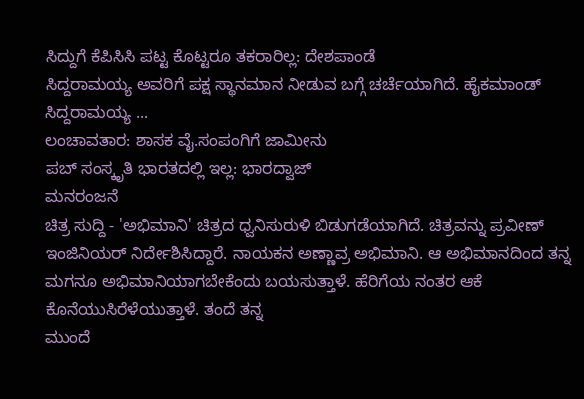ಸಿದ್ದುಗೆ ಕೆಪಿಸಿಸಿ ಪಟ್ಟ ಕೊಟ್ಟರೂ ತಕರಾರಿಲ್ಲ: ದೇಶಪಾಂಡೆ
ಸಿದ್ದರಾಮಯ್ಯ ಅವರಿಗೆ ಪಕ್ಷ ಸ್ಥಾನಮಾನ ನೀಡುವ ಬಗ್ಗೆ ಚರ್ಚೆಯಾಗಿದೆ. ಹೈಕಮಾಂಡ್ ಸಿದ್ದರಾಮಯ್ಯ ...
ಲಂಚಾವತಾರ: ಶಾಸಕ ವೈ.ಸಂಪಂಗಿಗೆ ಜಾಮೀನು
ಪಬ್ ಸಂಸ್ಕೃತಿ ಭಾರತದಲ್ಲಿ ಇಲ್ಲ: ಭಾರದ್ವಾಜ್
ಮನರಂಜನೆ
ಚಿತ್ರ ಸುದ್ದಿ - 'ಅಭಿಮಾನಿ' ಚಿತ್ರದ ಧ್ವನಿಸುರುಳಿ ಬಿಡುಗಡೆಯಾಗಿದೆ. ಚಿತ್ರವನ್ನು ಪ್ರವೀಣ್ ಇಂಜಿನಿಯರ್ ನಿರ್ದೇಶಿಸಿದ್ದಾರೆ. ನಾಯಕನ ಅಣ್ಣಾವ್ರ ಅಭಿಮಾನಿ. ಆ ಅಭಿಮಾನದಿಂದ ತನ್ನ ಮಗನೂ ಅಭಿಮಾನಿಯಾಗಬೇಕೆಂದು ಬಯಸುತ್ತಾಳೆ. ಹೆರಿಗೆಯ ನಂತರ ಆಕೆ ಕೊನೆಯುಸಿರೆಳೆಯುತ್ತಾಳೆ. ತಂದೆ ತನ್ನ
ಮುಂದೆ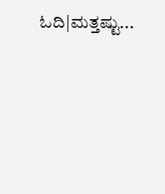ಓದಿ|ಮತ್ತಷ್ಟು...